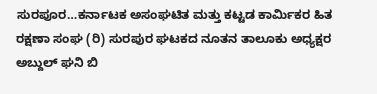ಸುರಪೂರ…ಕರ್ನಾಟಕ ಅಸಂಘಟಿತ ಮತ್ತು ಕಟ್ಟಡ ಕಾರ್ಮಿಕರ ಹಿತ ರಕ್ಷಣಾ ಸಂಘ (ರಿ) ಸುರಪುರ ಘಟಕದ ನೂತನ ತಾಲೂಕು ಅಧ್ಯಕ್ಷರ ಅಬ್ದುಲ್ ಘನಿ ಬಿ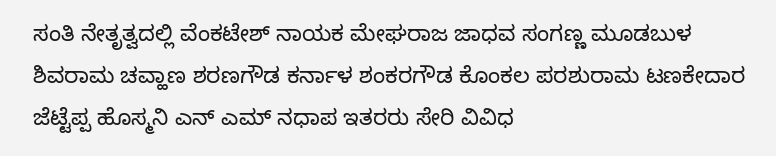ಸಂತಿ ನೇತೃತ್ವದಲ್ಲಿ ವೆಂಕಟೇಶ್ ನಾಯಕ ಮೇಘರಾಜ ಜಾಧವ ಸಂಗಣ್ಣ ಮೂಡಬುಳ ಶಿವರಾಮ ಚವ್ಹಾಣ ಶರಣಗೌಡ ಕರ್ನಾಳ ಶಂಕರಗೌಡ ಕೊಂಕಲ ಪರಶುರಾಮ ಟಣಕೇದಾರ ಜೆಟ್ಟೆಪ್ಪ ಹೊಸ್ಮನಿ ಎನ್ ಎಮ್ ನಧಾಪ ಇತರರು ಸೇರಿ ವಿವಿಧ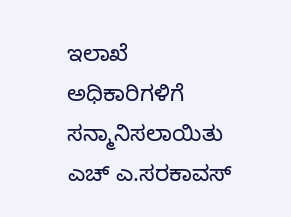ಇಲಾಖೆ ಅಧಿಕಾರಿಗಳಿಗೆ ಸನ್ಮಾನಿಸಲಾಯಿತು ಎಚ್ ಎ.ಸರಕಾವಸ್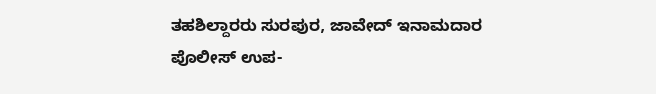ತಹಶಿಲ್ದಾರರು ಸುರಪುರ, ಜಾವೇದ್ ಇನಾಮದಾರ
ಪೊಲೀಸ್ ಉಪ-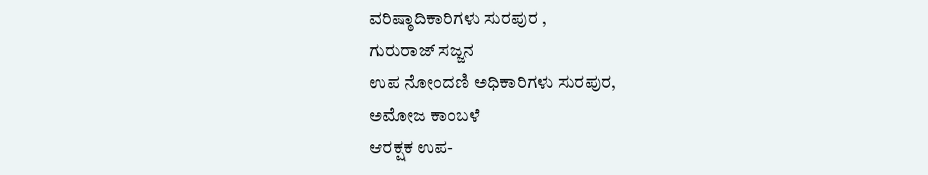ವರಿಷ್ಠಾದಿಕಾರಿಗಳು ಸುರಪುರ ,
ಗುರುರಾಜ್ ಸಜ್ಜನ
ಉಪ ನೋಂದಣಿ ಅಧಿಕಾರಿಗಳು ಸುರಪುರ,
ಅಮೋಜ ಕಾಂಬಳೆ
ಆರಕ್ಷಕ ಉಪ-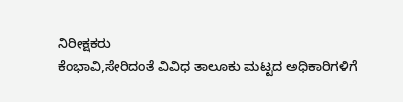ನಿರೀಕ್ಷಕರು
ಕೆಂಭಾವಿ,ಸೇರಿದಂತೆ ವಿವಿಧ ತಾಲೂಕು ಮಟ್ಟದ ಅಧಿಕಾರಿಗಳಿಗೆ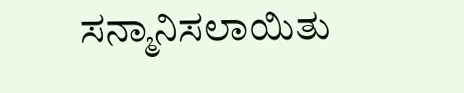ಸನ್ಮಾನಿಸಲಾಯಿತು